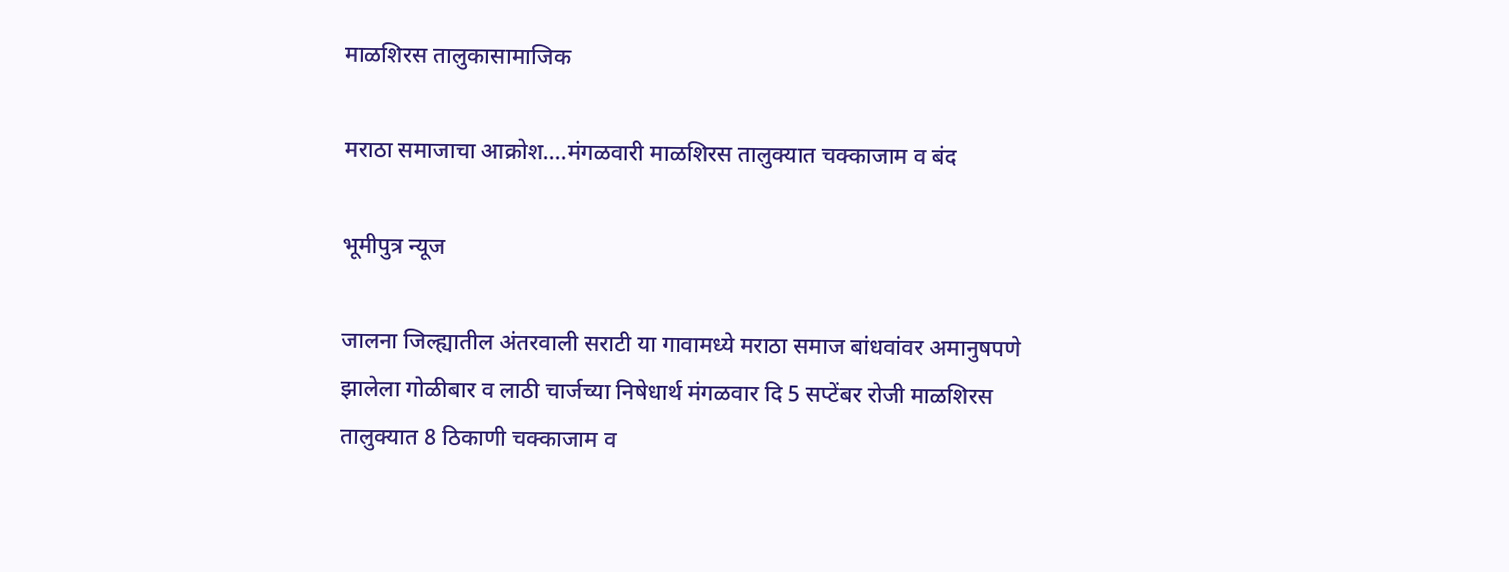माळशिरस तालुकासामाजिक

मराठा समाजाचा आक्रोश….मंगळवारी माळशिरस तालुक्यात चक्काजाम व बंद

भूमीपुत्र न्यूज

जालना जिल्ह्यातील अंतरवाली सराटी या गावामध्ये मराठा समाज बांधवांवर अमानुषपणे झालेला गोळीबार व लाठी चार्जच्या निषेधार्थ मंगळवार दि 5 सप्टेंबर रोजी माळशिरस तालुक्यात 8 ठिकाणी चक्काजाम व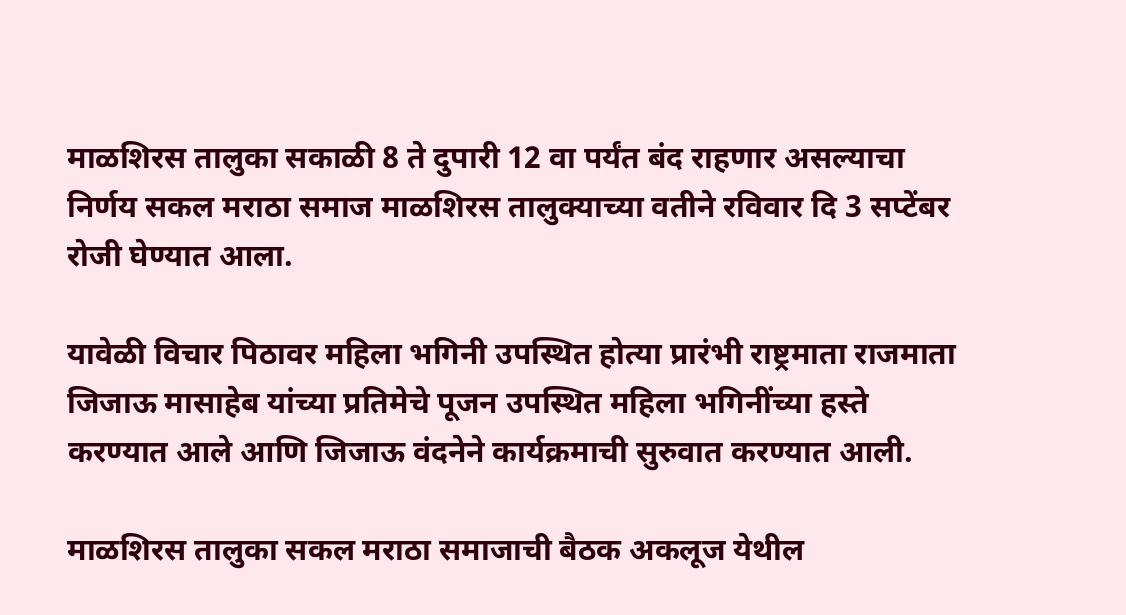माळशिरस तालुका सकाळी 8 ते दुपारी 12 वा पर्यंत बंद राहणार असल्याचा निर्णय सकल मराठा समाज माळशिरस तालुक्याच्या वतीने रविवार दि 3 सप्टेंबर रोजी घेण्यात आला.

यावेळी विचार पिठावर महिला भगिनी उपस्थित होत्या प्रारंभी राष्ट्रमाता राजमाता जिजाऊ मासाहेब यांच्या प्रतिमेचे पूजन उपस्थित महिला भगिनींच्या हस्ते करण्यात आले आणि जिजाऊ वंदनेने कार्यक्रमाची सुरुवात करण्यात आली.

माळशिरस तालुका सकल मराठा समाजाची बैठक अकलूज येथील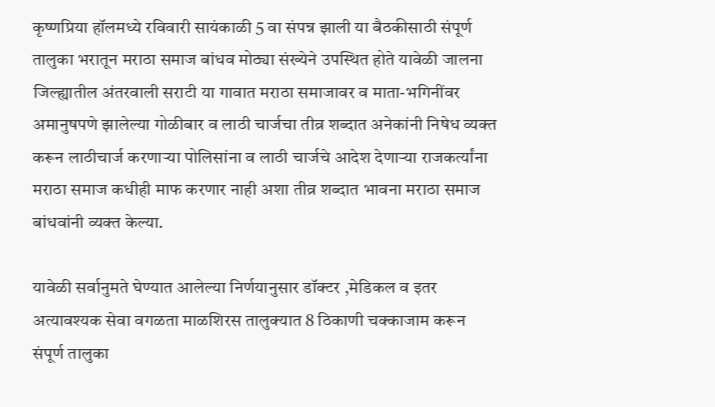कृष्णप्रिया हॉलमध्ये रविवारी सायंकाळी 5 वा संपन्न झाली या बैठकीसाठी संपूर्ण तालुका भरातून मराठा समाज बांधव मोठ्या संख्येने उपस्थित होते यावेळी जालना जिल्ह्यातील अंतरवाली सराटी या गावात मराठा समाजावर व माता-भगिनींवर अमानुषपणे झालेल्या गोळीबार व लाठी चार्जचा तीव्र शब्दात अनेकांनी निषेध व्यक्त करून लाठीचार्ज करणाऱ्या पोलिसांना व लाठी चार्जचे आदेश देणाऱ्या राजकर्त्यांना मराठा समाज कधीही माफ करणार नाही अशा तीव्र शब्दात भावना मराठा समाज बांधवांनी व्यक्त केल्या.

यावेळी सर्वानुमते घेण्यात आलेल्या निर्णयानुसार डॉक्टर ,मेडिकल व इतर अत्यावश्यक सेवा वगळता माळशिरस तालुक्यात 8 ठिकाणी चक्काजाम करून संपूर्ण तालुका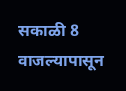सकाळी 8 वाजल्यापासून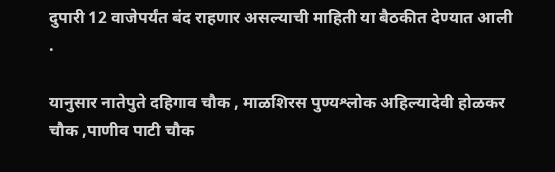दुपारी 12 वाजेपर्यंत बंद राहणार असल्याची माहिती या बैठकीत देण्यात आली .

यानुसार नातेपुते दहिगाव चौक , माळशिरस पुण्यश्लोक अहिल्यादेवी होळकर चौक ,पाणीव पाटी चौक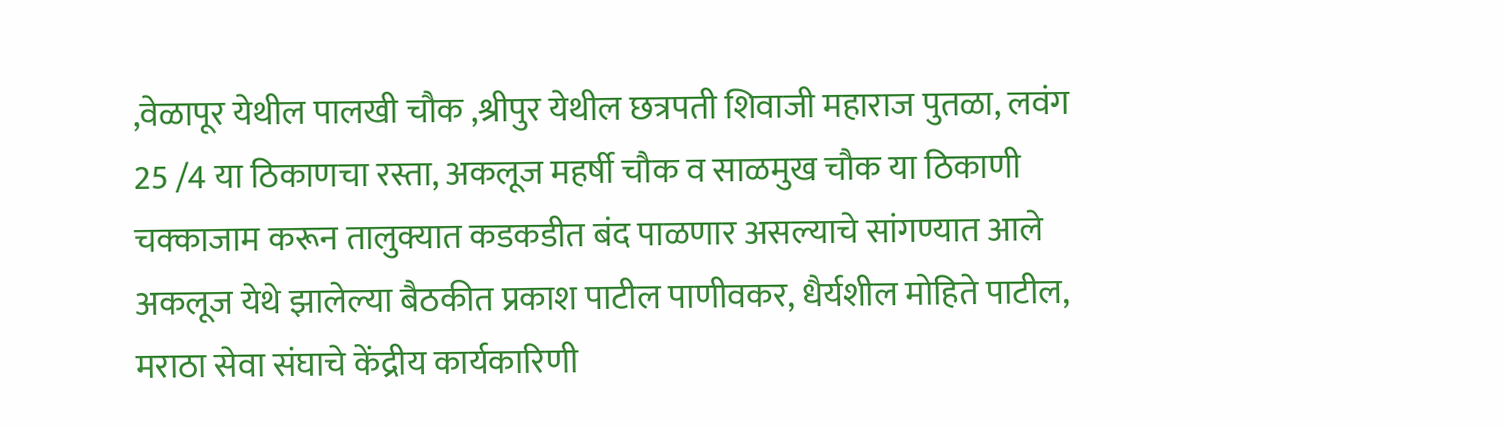,वेळापूर येथील पालखी चौक ,श्रीपुर येथील छत्रपती शिवाजी महाराज पुतळा, लवंग 25 /4 या ठिकाणचा रस्ता, अकलूज महर्षी चौक व साळमुख चौक या ठिकाणी चक्काजाम करून तालुक्यात कडकडीत बंद पाळणार असल्याचे सांगण्यात आले अकलूज येथे झालेल्या बैठकीत प्रकाश पाटील पाणीवकर, धैर्यशील मोहिते पाटील, मराठा सेवा संघाचे केंद्रीय कार्यकारिणी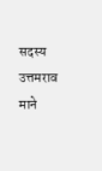सदस्य उत्तमराव माने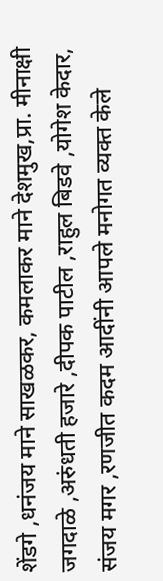शेंडगे ,धनंजय माने साखळकर, कमलाकर माने देशमुख,प्रा. मीनाक्षी जगदाळे ,अरुंधती हजारे ,दीपक पाटील ,राहुल बिडवे ,योगेश केदार, संजय मगर ,रणजीत कदम आदींनी आपले मनोगत व्यक्त केले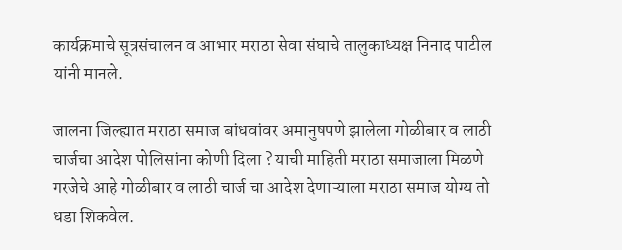कार्यक्रमाचे सूत्रसंचालन व आभार मराठा सेवा संघाचे तालुकाध्यक्ष निनाद पाटील यांनी मानले.

जालना जिल्ह्यात मराठा समाज बांधवांवर अमानुषपणे झालेला गोळीबार व लाठी चार्जचा आदेश पोलिसांना कोणी दिला ? याची माहिती मराठा समाजाला मिळणे गरजेचे आहे गोळीबार व लाठी चार्ज चा आदेश देणाऱ्याला मराठा समाज योग्य तो धडा शिकवेल.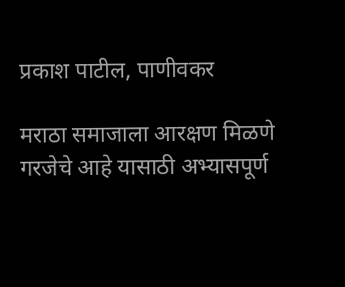प्रकाश पाटील, पाणीवकर

मराठा समाजाला आरक्षण मिळणे गरजेचे आहे यासाठी अभ्यासपूर्ण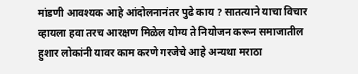मांडणी आवश्यक आहे आंदोलनानंतर पुढे काय ? सातत्याने याचा विचार व्हायला हवा तरच आरक्षण मिळेल योग्य ते नियोजन करून समाजातील हुशार लोकांनी यावर काम करणे गरजेचे आहे अन्यथा मराठा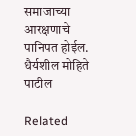समाजाच्या आरक्षणाचे पानिपत होईल.
धैर्यशील मोहिते पाटील

Related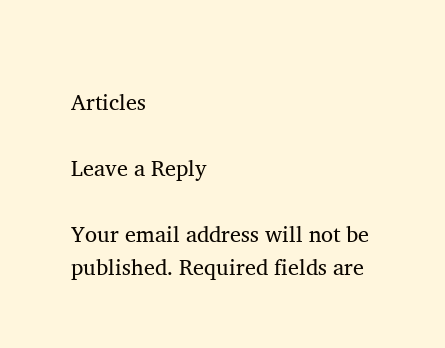Articles

Leave a Reply

Your email address will not be published. Required fields are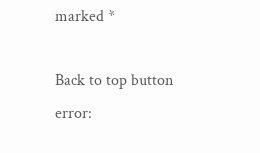marked *

Back to top button
error: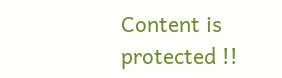Content is protected !!